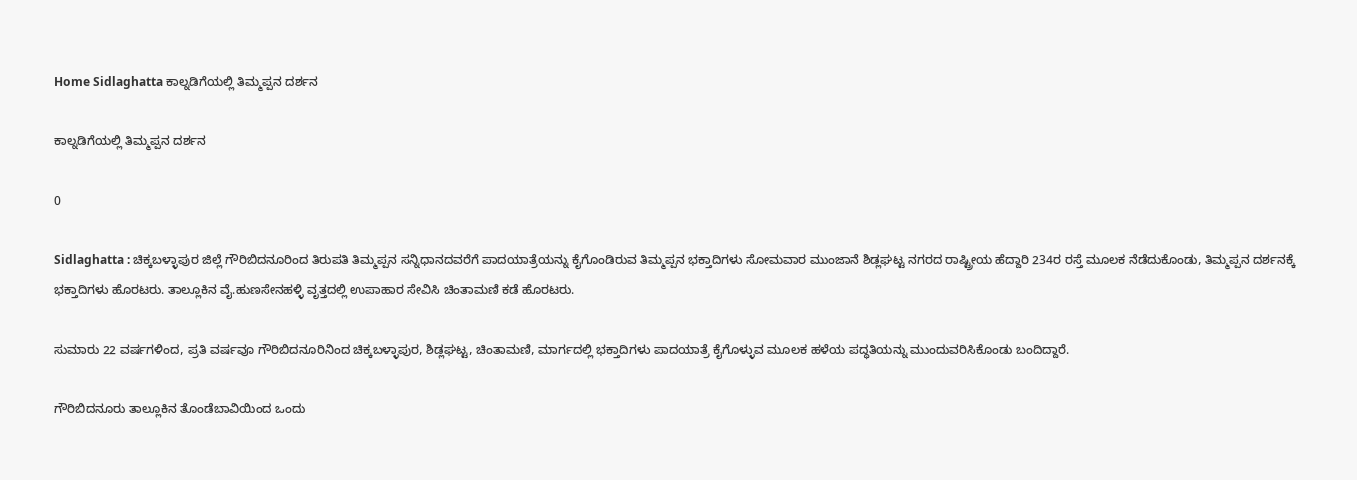Home Sidlaghatta ಕಾಲ್ನಡಿಗೆಯಲ್ಲಿ ತಿಮ್ಮಪ್ಪನ ದರ್ಶನ

ಕಾಲ್ನಡಿಗೆಯಲ್ಲಿ ತಿಮ್ಮಪ್ಪನ ದರ್ಶನ

0

Sidlaghatta : ಚಿಕ್ಕಬಳ್ಳಾಪುರ ಜಿಲ್ಲೆ ಗೌರಿಬಿದನೂರಿಂದ ತಿರುಪತಿ ತಿಮ್ಮಪ್ಪನ ಸನ್ನಿಧಾನದವರೆಗೆ ಪಾದಯಾತ್ರೆಯನ್ನು ಕೈಗೊಂಡಿರುವ ತಿಮ್ಮಪ್ಪನ ಭಕ್ತಾದಿಗಳು ಸೋಮವಾರ ಮುಂಜಾನೆ ಶಿಡ್ಲಘಟ್ಟ ನಗರದ ರಾಷ್ಟ್ರೀಯ ಹೆದ್ದಾರಿ 234ರ ರಸ್ತೆ ಮೂಲಕ ನೆಡೆದುಕೊಂಡು, ತಿಮ್ಮಪ್ಪನ ದರ್ಶನಕ್ಕೆ ಭಕ್ತಾದಿಗಳು ಹೊರಟರು. ತಾಲ್ಲೂಕಿನ ವೈ.ಹುಣಸೇನಹಳ್ಳಿ ವೃತ್ತದಲ್ಲಿ ಉಪಾಹಾರ ಸೇವಿಸಿ ಚಿಂತಾಮಣಿ ಕಡೆ ಹೊರಟರು.

ಸುಮಾರು 22 ವರ್ಷಗಳಿಂದ, ಪ್ರತಿ ವರ್ಷವೂ ಗೌರಿಬಿದನೂರಿನಿಂದ ಚಿಕ್ಕಬಳ್ಳಾಪುರ, ಶಿಡ್ಲಘಟ್ಟ, ಚಿಂತಾಮಣಿ, ಮಾರ್ಗದಲ್ಲಿ ಭಕ್ತಾದಿಗಳು ಪಾದಯಾತ್ರೆ ಕೈಗೊಳ್ಳುವ ಮೂಲಕ ಹಳೆಯ ಪದ್ಧತಿಯನ್ನು ಮುಂದುವರಿಸಿಕೊಂಡು ಬಂದಿದ್ದಾರೆ.

ಗೌರಿಬಿದನೂರು ತಾಲ್ಲೂಕಿನ ತೊಂಡೆಬಾವಿಯಿಂದ ಒಂದು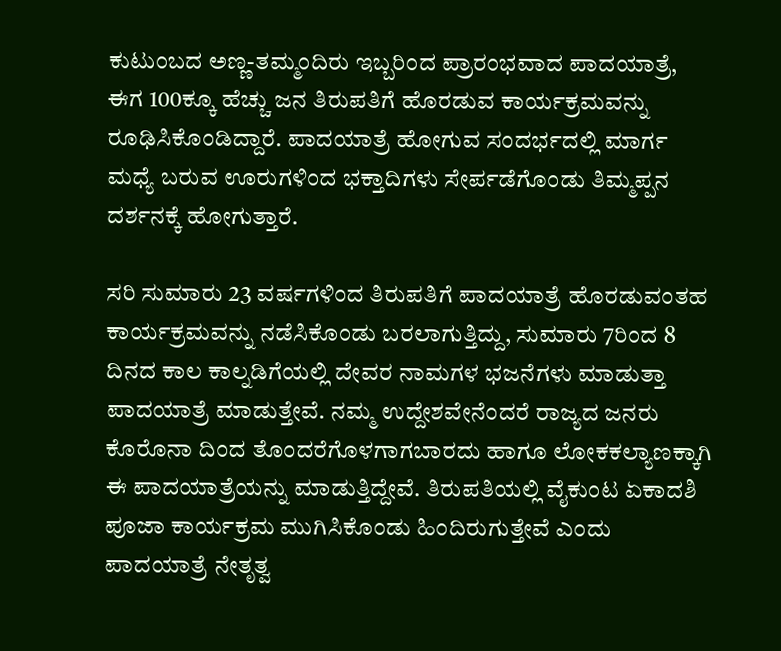ಕುಟುಂಬದ ಅಣ್ಣ-ತಮ್ಮಂದಿರು ಇಬ್ಬರಿಂದ ಪ್ರಾರಂಭವಾದ ಪಾದಯಾತ್ರೆ, ಈಗ 100ಕ್ಕೂ ಹೆಚ್ಚು ಜನ ತಿರುಪತಿಗೆ ಹೊರಡುವ ಕಾರ್ಯಕ್ರಮವನ್ನು ರೂಢಿಸಿಕೊಂಡಿದ್ದಾರೆ. ಪಾದಯಾತ್ರೆ ಹೋಗುವ ಸಂದರ್ಭದಲ್ಲಿ ಮಾರ್ಗ ಮಧ್ಯೆ ಬರುವ ಊರುಗಳಿಂದ ಭಕ್ತಾದಿಗಳು ಸೇರ್ಪಡೆಗೊಂಡು ತಿಮ್ಮಪ್ಪನ ದರ್ಶನಕ್ಕೆ ಹೋಗುತ್ತಾರೆ.

ಸರಿ ಸುಮಾರು 23 ವರ್ಷಗಳಿಂದ ತಿರುಪತಿಗೆ ಪಾದಯಾತ್ರೆ ಹೊರಡುವಂತಹ ಕಾರ್ಯಕ್ರಮವನ್ನು ನಡೆಸಿಕೊಂಡು ಬರಲಾಗುತ್ತಿದ್ದು, ಸುಮಾರು 7ರಿಂದ 8 ದಿನದ ಕಾಲ ಕಾಲ್ನಡಿಗೆಯಲ್ಲಿ ದೇವರ ನಾಮಗಳ ಭಜನೆಗಳು ಮಾಡುತ್ತಾ ಪಾದಯಾತ್ರೆ ಮಾಡುತ್ತೇವೆ. ನಮ್ಮ ಉದ್ದೇಶವೇನೆಂದರೆ ರಾಜ್ಯದ ಜನರು ಕೊರೊನಾ ದಿಂದ ತೊಂದರೆಗೊಳಗಾಗಬಾರದು ಹಾಗೂ ಲೋಕಕಲ್ಯಾಣಕ್ಕಾಗಿ ಈ ಪಾದಯಾತ್ರೆಯನ್ನು ಮಾಡುತ್ತಿದ್ದೇವೆ. ತಿರುಪತಿಯಲ್ಲಿ ವೈಕುಂಟ ಏಕಾದಶಿ ಪೂಜಾ ಕಾರ್ಯಕ್ರಮ ಮುಗಿಸಿಕೊಂಡು ಹಿಂದಿರುಗುತ್ತೇವೆ ಎಂದು ಪಾದಯಾತ್ರೆ ನೇತೃತ್ವ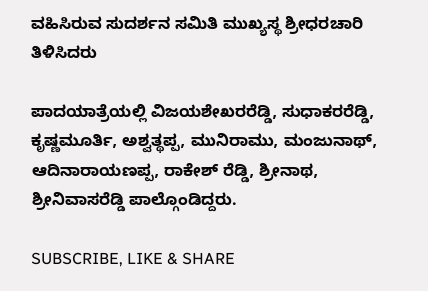ವಹಿಸಿರುವ ಸುದರ್ಶನ ಸಮಿತಿ ಮುಖ್ಯಸ್ಥ ಶ್ರೀಧರಚಾರಿ ತಿಳಿಸಿದರು

ಪಾದಯಾತ್ರೆಯಲ್ಲಿ ವಿಜಯಶೇಖರರೆಡ್ಡಿ, ಸುಧಾಕರರೆಡ್ಡಿ, ಕೃಷ್ಣಮೂರ್ತಿ, ಅಶ್ವತ್ಥಪ್ಪ, ಮುನಿರಾಮು, ಮಂಜುನಾಥ್, ಆದಿನಾರಾಯಣಪ್ಪ, ರಾಕೇಶ್ ರೆಡ್ಡಿ, ಶ್ರೀನಾಥ, ಶ್ರೀನಿವಾಸರೆಡ್ಡಿ ಪಾಲ್ಗೊಂಡಿದ್ದರು.

SUBSCRIBE, LIKE & SHARE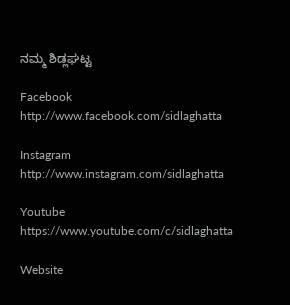ನಮ್ಮ ಶಿಡ್ಲಘಟ್ಟ

Facebook
http://www.facebook.com/sidlaghatta

Instagram
http://www.instagram.com/sidlaghatta

Youtube
https://www.youtube.com/c/sidlaghatta

Website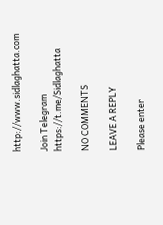http://www.sidlaghatta.com

Join Telegram
https://t.me/Sidlaghatta

NO COMMENTS

LEAVE A REPLY

Please enter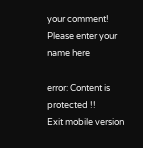your comment!
Please enter your name here

error: Content is protected !!
Exit mobile version